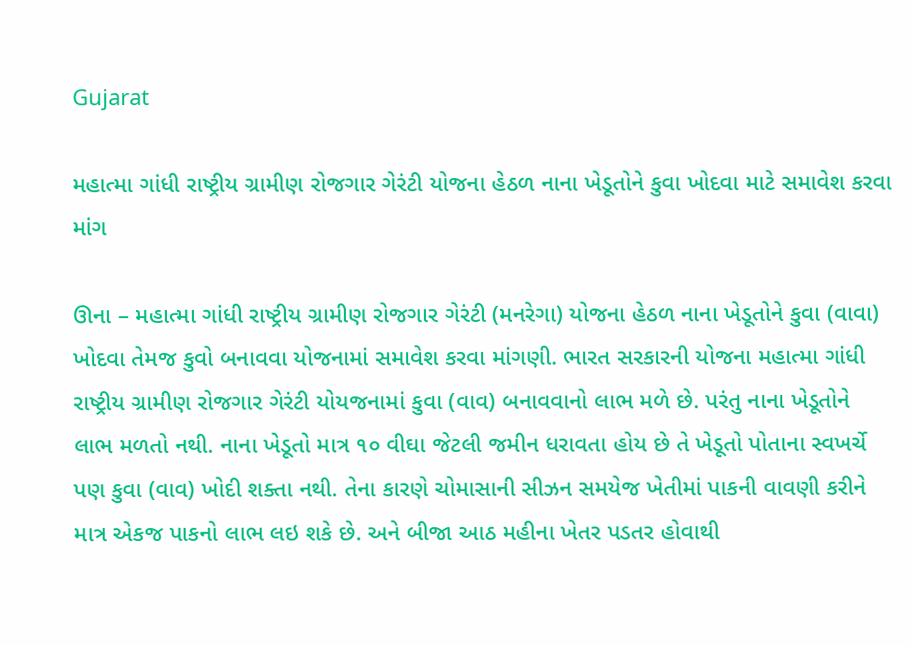Gujarat

મહાત્મા ગાંધી રાષ્ટ્રીય ગ્રામીણ રોજગાર ગેરંટી યોજના હેઠળ નાના ખેડૂતોને કુવા ખોદવા માટે સમાવેશ કરવા માંગ

ઊના – મહાત્મા ગાંધી રાષ્ટ્રીય ગ્રામીણ રોજગાર ગેરંટી (મનરેગા) યોજના હેઠળ નાના ખેડૂતોને કુવા (વાવા) ખોદવા તેમજ કુવો બનાવવા યોજનામાં સમાવેશ કરવા માંગણી. ભારત સરકારની યોજના મહાત્મા ગાંધી રાષ્ટ્રીય ગ્રામીણ રોજગાર ગેરંટી યોયજનામાં કુવા (વાવ) બનાવવાનો લાભ મળે છે. પરંતુ નાના ખેડૂતોને લાભ મળતો નથી. નાના ખેડૂતો માત્ર ૧૦ વીઘા જેટલી જમીન ધરાવતા હોય છે તે ખેડૂતો પોતાના સ્વખર્ચે પણ કુવા (વાવ) ખોદી શક્તા નથી. તેના કારણે ચોમાસાની સીઝન સમયેજ ખેતીમાં પાકની વાવણી કરીને માત્ર એકજ પાકનો લાભ લઇ શકે છે. અને બીજા આઠ મહીના ખેતર પડતર હોવાથી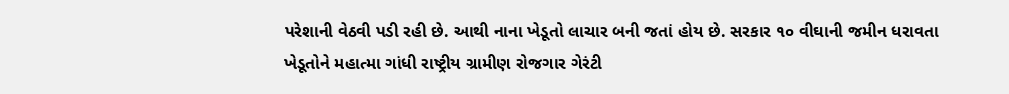પરેશાની વેઠવી પડી રહી છે. આથી નાના ખેડૂતો લાચાર બની જતાં હોય છે. સરકાર ૧૦ વીઘાની જમીન ધરાવતા ખેડૂતોને મહાત્મા ગાંધી રાષ્ટ્રીય ગ્રામીણ રોજગાર ગેરંટી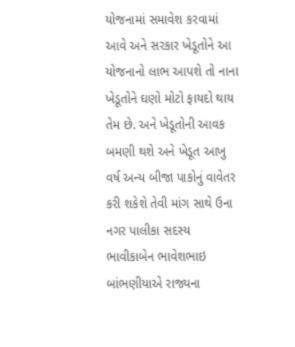યોજનામાં સમાવેશ કરવામાં આવે અને સરકાર ખેડૂતોને આ યોજનાનો લાભ આપશે તો નાના ખેડૂતોને ઘણો મોટો ફાયદો થાય તેમ છે. અને ખેડૂતોની આવક બમણી થશે અને ખેડૂત આખુ વર્ષ અન્ય બીજા પાકોનું વાવેતર કરી શકેશે તેવી માંગ સાથે ઉના નગર પાલીકા સદસ્ય ભાવીકાબેન ભાવેશભાઇ બાંભણીયાએ રાજ્યના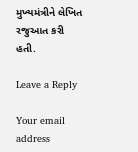મુખ્યમંત્રીને લેખિત રજુઆત કરી હતી.

Leave a Reply

Your email address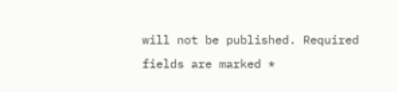will not be published. Required fields are marked *